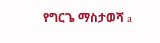የግርጌ ማስታወሻ a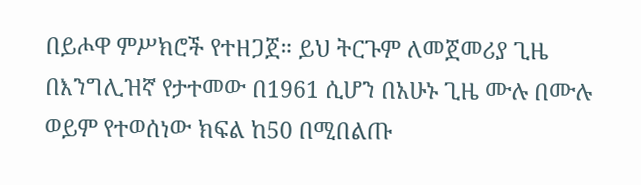በይሖዋ ምሥክሮች የተዘጋጀ። ይህ ትርጉም ለመጀመሪያ ጊዜ በእንግሊዝኛ የታተመው በ1961 ሲሆን በአሁኑ ጊዜ ሙሉ በሙሉ ወይም የተወሰነው ክፍል ከ50 በሚበልጡ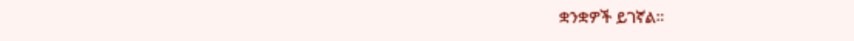ቋንቋዎች ይገኛል።